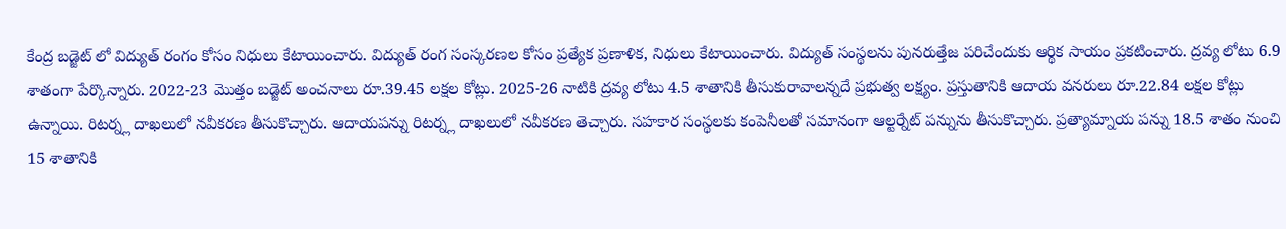కేంద్ర బడ్జెట్ లో విద్యుత్ రంగం కోసం నిధులు కేటాయించారు. విద్యుత్ రంగ సంస్కరణల కోసం ప్రత్యేక ప్రణాళిక, నిధులు కేటాయించారు. విద్యుత్ సంస్థలను పునరుత్తేజ పరిచేందుకు ఆర్థిక సాయం ప్రకటించారు. ద్రవ్య లోటు 6.9 శాతంగా పేర్కొన్నారు. 2022-23 మొత్తం బడ్జెట్ అంచనాలు రూ.39.45 లక్షల కోట్లు. 2025-26 నాటికి ద్రవ్య లోటు 4.5 శాతానికి తీసుకురావాలన్నదే ప్రభుత్వ లక్ష్యం. ప్రస్తుతానికి ఆదాయ వనరులు రూ.22.84 లక్షల కోట్లు ఉన్నాయి. రిటర్న్ల దాఖలులో నవీకరణ తీసుకొచ్చారు. ఆదాయపన్ను రిటర్న్ల దాఖలులో నవీకరణ తెచ్చారు. సహకార సంస్థలకు కంపెనీలతో సమానంగా ఆల్టర్నేట్ పన్నును తీసుకొచ్చారు. ప్రత్యామ్నాయ పన్ను 18.5 శాతం నుంచి 15 శాతానికి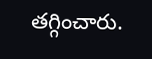తగ్గించారు.